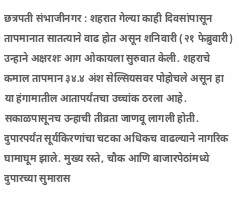छत्रपती संभाजीनगर : शहरात गेल्या काही दिवसांपासून तापमानात सातत्याने वाढ होत असून शनिवारी (२१ फेब्रुवारी) उन्हाने अक्षरशः आग ओकायला सुरुवात केली. शहराचे कमाल तापमान ३४.४ अंश सेल्सियसवर पोहोचले असून हा या हंगामातील आतापर्यंतचा उच्चांक ठरला आहे. सकाळपासूनच उन्हाची तीव्रता जाणवू लागली होती. दुपारपर्यंत सूर्यकिरणांचा चटका अधिकच वाढल्याने नागरिक घामाघूम झाले. मुख्य रस्ते, चौक आणि बाजारपेठांमध्ये दुपारच्या सुमारास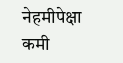नेहमीपेक्षा कमी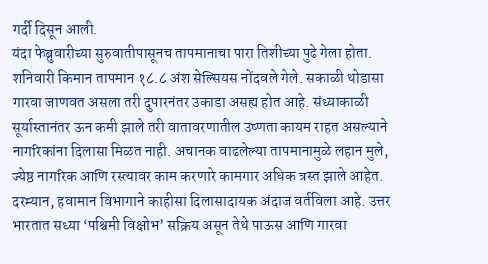गर्दी दिसून आली.
यंदा फेब्रुवारीच्या सुरुवातीपासूनच तापमानाचा पारा तिशीच्या पुढे गेला होता. शनिवारी किमान तापमान १८.८ अंश सेल्सियस नोंदवले गेले. सकाळी थोडासा गारवा जाणवत असला तरी दुपारनंतर उकाडा असह्य होत आहे. संध्याकाळी सूर्यास्तानंतर ऊन कमी झाले तरी वातावरणातील उष्णता कायम राहत असल्याने नागरिकांना दिलासा मिळत नाही. अचानक वाढलेल्या तापमानामुळे लहान मुले, ज्येष्ठ नागरिक आणि रस्त्यावर काम करणारे कामगार अधिक त्रस्त झाले आहेत.
दरम्यान, हवामान विभागाने काहीसा दिलासादायक अंदाज वर्तविला आहे. उत्तर भारतात सध्या ‘पश्चिमी विक्षोभ’ सक्रिय असून तेथे पाऊस आणि गारवा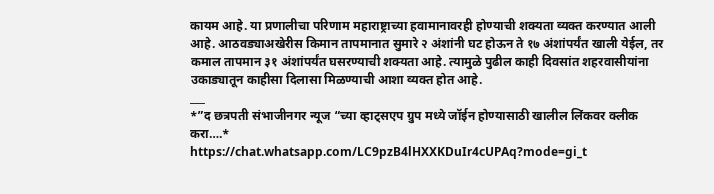कायम आहे. या प्रणालीचा परिणाम महाराष्ट्राच्या हवामानावरही होण्याची शक्यता व्यक्त करण्यात आली आहे. आठवड्याअखेरीस किमान तापमानात सुमारे २ अंशांनी घट होऊन ते १७ अंशांपर्यंत खाली येईल, तर कमाल तापमान ३१ अंशांपर्यंत घसरण्याची शक्यता आहे. त्यामुळे पुढील काही दिवसांत शहरवासीयांना उकाड्यातून काहीसा दिलासा मिळण्याची आशा व्यक्त होत आहे.
___
*”द छत्रपती संभाजीनगर न्यूज “च्या व्हाट्सएप ग्रुप मध्ये जॉईन होण्यासाठी खालील लिंकवर क्लीक करा….*
https://chat.whatsapp.com/LC9pzB4lHXXKDuIr4cUPAq?mode=gi_t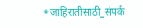*जाहिरातीसाठी_संपर्क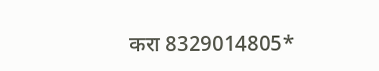करा 8329014805*